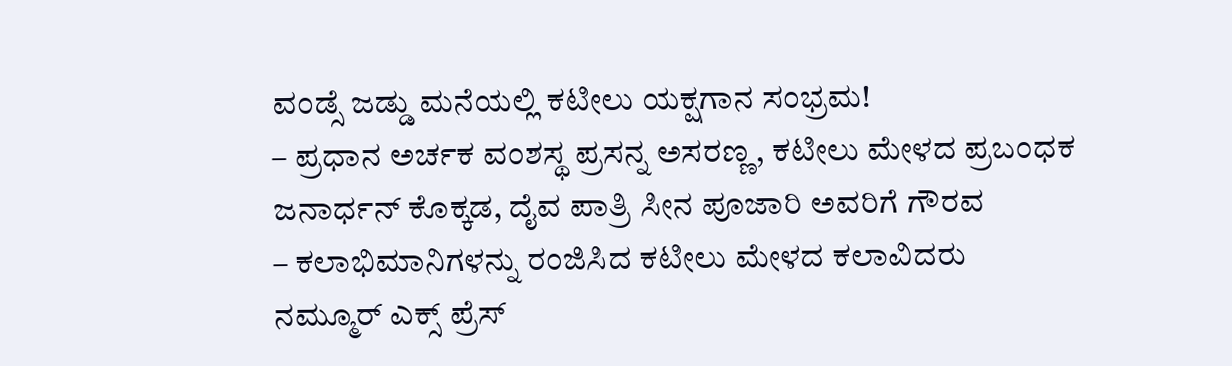ವಂಡ್ಸೆ ಜಡ್ಡು ಮನೆಯಲ್ಲಿ ಕಟೀಲು ಯಕ್ಷಗಾನ ಸಂಭ್ರಮ!
– ಪ್ರಧಾನ ಅರ್ಚಕ ವಂಶಸ್ಥ ಪ್ರಸನ್ನ ಅಸರಣ್ಣ, ಕಟೀಲು ಮೇಳದ ಪ್ರಬಂಧಕ ಜನಾರ್ಧನ್ ಕೊಕ್ಕಡ, ದೈವ ಪಾತ್ರಿ ಸೀನ ಪೂಜಾರಿ ಅವರಿಗೆ ಗೌರವ
– ಕಲಾಭಿಮಾನಿಗಳನ್ನು ರಂಜಿಸಿದ ಕಟೀಲು ಮೇಳದ ಕಲಾವಿದರು
ನಮ್ಮೂರ್ ಎಕ್ಸ್ ಪ್ರೆಸ್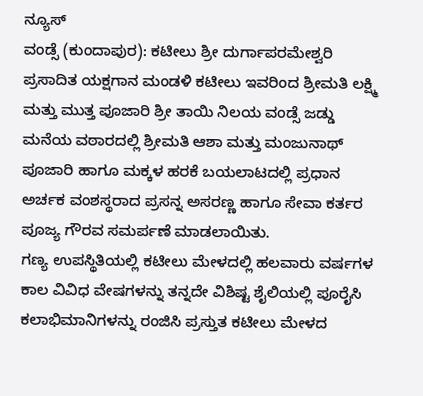ನ್ಯೂಸ್
ವಂಡ್ಸೆ (ಕುಂದಾಪುರ): ಕಟೀಲು ಶ್ರೀ ದುರ್ಗಾಪರಮೇಶ್ವರಿ ಪ್ರಸಾದಿತ ಯಕ್ಷಗಾನ ಮಂಡಳಿ ಕಟೀಲು ಇವರಿಂದ ಶ್ರೀಮತಿ ಲಕ್ಷ್ಮಿ ಮತ್ತು ಮುತ್ತ ಪೂಜಾರಿ ಶ್ರೀ ತಾಯಿ ನಿಲಯ ವಂಡ್ಸೆ ಜಡ್ಡು ಮನೆಯ ವಠಾರದಲ್ಲಿ ಶ್ರೀಮತಿ ಆಶಾ ಮತ್ತು ಮಂಜುನಾಥ್ ಪೂಜಾರಿ ಹಾಗೂ ಮಕ್ಕಳ ಹರಕೆ ಬಯಲಾಟದಲ್ಲಿ ಪ್ರಧಾನ ಅರ್ಚಕ ವಂಶಸ್ಥರಾದ ಪ್ರಸನ್ನ ಅಸರಣ್ಣ ಹಾಗೂ ಸೇವಾ ಕರ್ತರ ಪೂಜ್ಯ ಗೌರವ ಸಮರ್ಪಣೆ ಮಾಡಲಾಯಿತು.
ಗಣ್ಯ ಉಪಸ್ಥಿತಿಯಲ್ಲಿ ಕಟೀಲು ಮೇಳದಲ್ಲಿ ಹಲವಾರು ವರ್ಷಗಳ ಕಾಲ ವಿವಿಧ ವೇಷಗಳನ್ನು ತನ್ನದೇ ವಿಶಿಷ್ಟ ಶೈಲಿಯಲ್ಲಿ ಪೂರೈಸಿ ಕಲಾಭಿಮಾನಿಗಳನ್ನು ರಂಜಿಸಿ ಪ್ರಸ್ತುತ ಕಟೀಲು ಮೇಳದ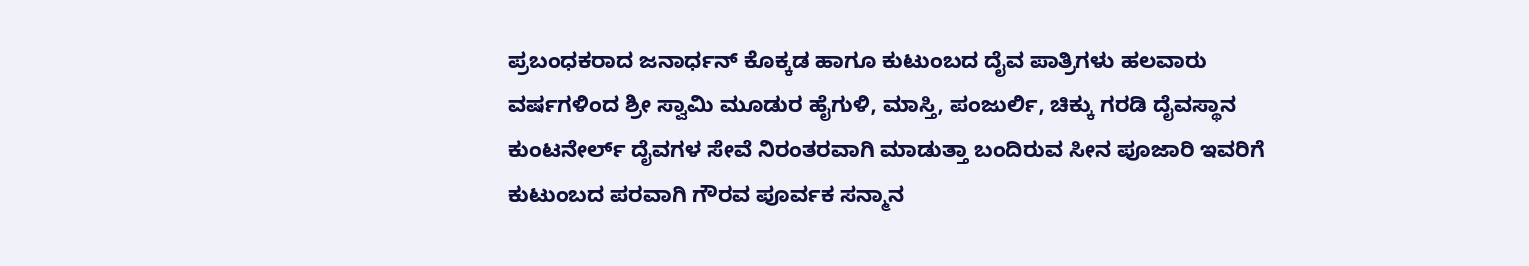ಪ್ರಬಂಧಕರಾದ ಜನಾರ್ಧನ್ ಕೊಕ್ಕಡ ಹಾಗೂ ಕುಟುಂಬದ ದೈವ ಪಾತ್ರಿಗಳು ಹಲವಾರು ವರ್ಷಗಳಿಂದ ಶ್ರೀ ಸ್ವಾಮಿ ಮೂಡುರ ಹೈಗುಳಿ, ಮಾಸ್ತಿ, ಪಂಜುರ್ಲಿ, ಚಿಕ್ಕು ಗರಡಿ ದೈವಸ್ಥಾನ ಕುಂಟನೇರ್ಲ್ ದೈವಗಳ ಸೇವೆ ನಿರಂತರವಾಗಿ ಮಾಡುತ್ತಾ ಬಂದಿರುವ ಸೀನ ಪೂಜಾರಿ ಇವರಿಗೆ ಕುಟುಂಬದ ಪರವಾಗಿ ಗೌರವ ಪೂರ್ವಕ ಸನ್ಮಾನ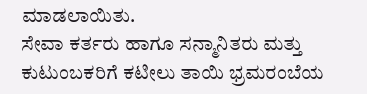ಮಾಡಲಾಯಿತು.
ಸೇವಾ ಕರ್ತರು ಹಾಗೂ ಸನ್ಮಾನಿತರು ಮತ್ತು ಕುಟುಂಬಕರಿಗೆ ಕಟೀಲು ತಾಯಿ ಭ್ರಮರಂಬೆಯ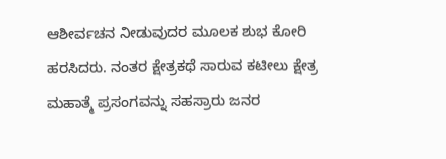ಆಶೀರ್ವಚನ ನೀಡುವುದರ ಮೂಲಕ ಶುಭ ಕೋರಿ ಹರಸಿದರು. ನಂತರ ಕ್ಷೇತ್ರಕಥೆ ಸಾರುವ ಕಟೀಲು ಕ್ಷೇತ್ರ ಮಹಾತ್ಮೆ ಪ್ರಸಂಗವನ್ನು ಸಹಸ್ರಾರು ಜನರ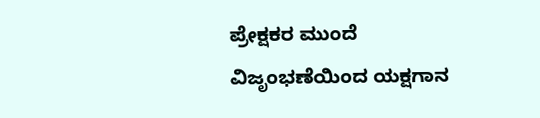ಪ್ರೇಕ್ಷಕರ ಮುಂದೆ ವಿಜೃಂಭಣೆಯಿಂದ ಯಕ್ಷಗಾನ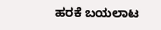ಹರಕೆ ಬಯಲಾಟ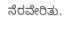ನೆರವೇರಿತು.